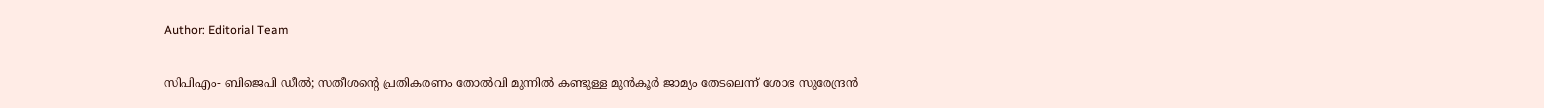Author: Editorial Team

സിപിഎം- ബിജെപി ഡീൽ; സതീശന്റെ പ്രതികരണം തോൽവി മുന്നിൽ കണ്ടുള്ള മുൻ‌കൂർ ജാമ്യം തേടലെന്ന് ശോഭ സുരേന്ദ്രൻ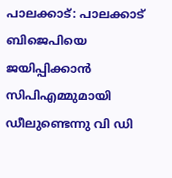പാലക്കാട്: പാലക്കാട് ബിജെപിയെ ജയിപ്പിക്കാൻ സിപിഎമ്മുമായി ഡീലുണ്ടെന്നു വി ഡി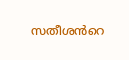സതീശൻറെ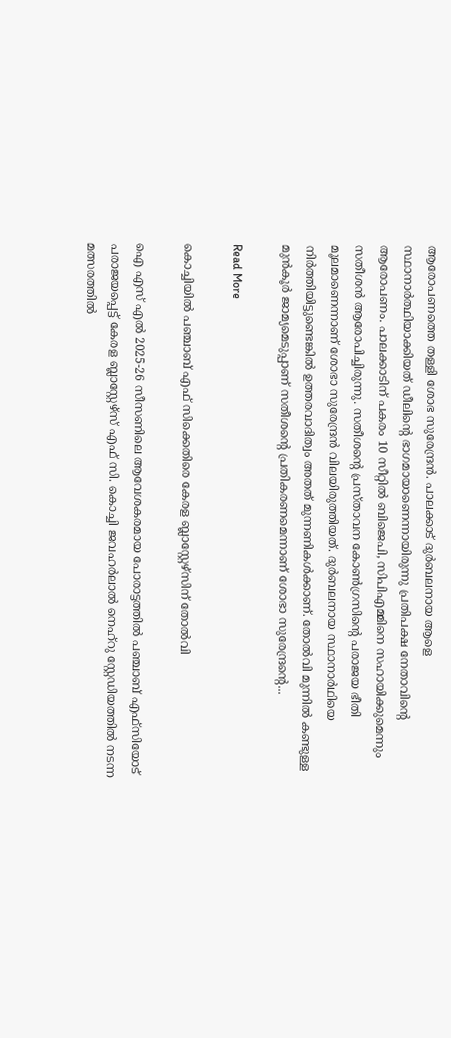ആരോപണത്തെ തള്ളി ശോഭ സുരേന്ദ്രൻ. പാലക്കാട് ദുർബലനായ ആളെ സ്ഥാനാർത്ഥിയാക്കിയത് ഡീലിന്റെ ഭാഗമായാണെന്നായിരുന്നു പ്രതിപക്ഷ നേതാവിന്റെ ആരോപണം. പാലക്കാടിന് പകരം 10 സീറ്റിൽ ബിജെപി, സിപിഎമ്മിനെ സഹായിക്കുമെന്നും സതീശൻ ആരോപിച്ചിരുന്നു. സതീശന്റെ പ്രസ്താവന കോൺഗ്രസിന്റെ പരാജയ ഭീതി മൂലമാണെന്നാണ് ശോഭാ സുരേന്ദ്രൻ വിലയിരുത്തിയത്. ദുർബലനായ സ്ഥാനാർഥിയെ നിർത്തിയിട്ടുണ്ടെങ്കിൽ ഉത്തരവാദിത്വം അതത് മുന്നണികൾക്കാണ്. തോൽവി മുന്നിൽ കണ്ടുള്ള മുൻ‌കൂർ ജാമ്യമെടുപ്പാണ് സതീശന്റെ പ്രതികരണമെന്നാണ് ശോഭാ സുരേന്ദ്രന്റെ...

Read More

കൊച്ചിയിൽ പഞ്ചാബ് എഫ്‌ സിക്കെതിരെ കേരള ബ്ലാസ്റ്റേഴ്‌സിന് തോൽവി

ഐ എസ് എൽ 2025-26 സീസണിലെ ആവേശകരമായ പോരാട്ടത്തിൽ പഞ്ചാബ് എഫ്‌സിയോട് പരാജയപ്പെട്ട് കേരള ബ്ലാസ്റ്റേഴ്‌സ് എഫ് സി. കൊച്ചി ജവഹർലാൽ നെഹ്‌റു സ്റ്റേഡിയത്തിൽ നടന്ന മത്സരത്തിൽ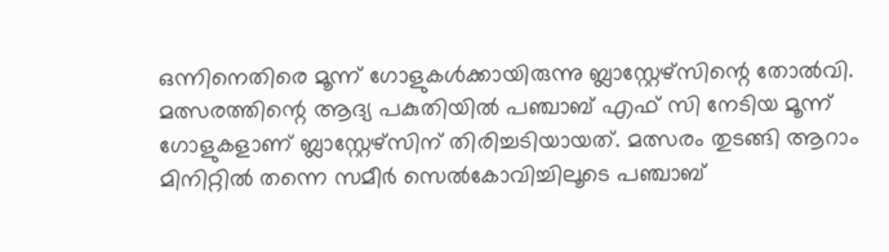ഒന്നിനെതിരെ മൂന്ന് ഗോളുകൾക്കായിരുന്നു ബ്ലാസ്റ്റേഴ്‌സിന്റെ തോൽവി. മത്സരത്തിന്റെ ആദ്യ പകുതിയിൽ പഞ്ചാബ് എഫ്‌ സി നേടിയ മൂന്ന് ഗോളുകളാണ് ബ്ലാസ്റ്റേഴ്‌സിന് തിരിച്ചടിയായത്. മത്സരം തുടങ്ങി ആറാം മിനിറ്റിൽ തന്നെ സമീർ സെൽകോവിച്ചിലൂടെ പഞ്ചാബ്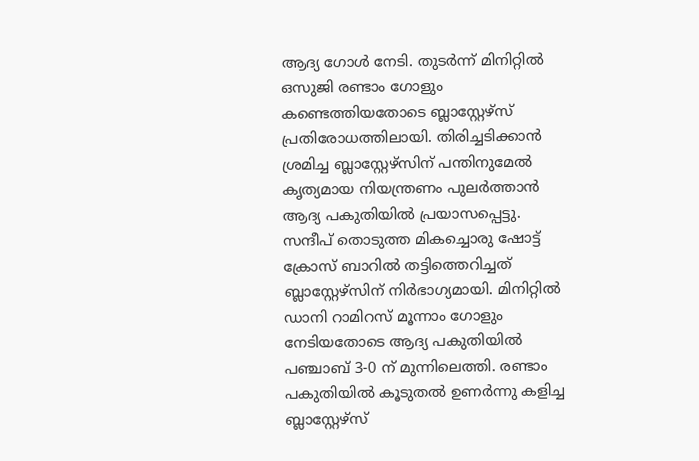ആദ്യ ഗോൾ നേടി. തുടർന്ന് മിനിറ്റിൽ ഒസുജി രണ്ടാം ഗോളും കണ്ടെത്തിയതോടെ ബ്ലാസ്റ്റേഴ്‌സ് പ്രതിരോധത്തിലായി. തിരിച്ചടിക്കാൻ ശ്രമിച്ച ബ്ലാസ്റ്റേഴ്‌സിന് പന്തിനുമേൽ കൃത്യമായ നിയന്ത്രണം പുലർത്താൻ ആദ്യ പകുതിയിൽ പ്രയാസപ്പെട്ടു. സന്ദീപ് തൊടുത്ത മികച്ചൊരു ഷോട്ട് ക്രോസ് ബാറിൽ തട്ടിത്തെറിച്ചത് ബ്ലാസ്റ്റേഴ്‌സിന് നിർഭാഗ്യമായി. മിനിറ്റിൽ ഡാനി റാമിറസ് മൂന്നാം ഗോളും നേടിയതോടെ ആദ്യ പകുതിയിൽ പഞ്ചാബ് 3-0 ന് മുന്നിലെത്തി. രണ്ടാം പകുതിയിൽ കൂടുതൽ ഉണർന്നു കളിച്ച ബ്ലാസ്റ്റേഴ്‌സ്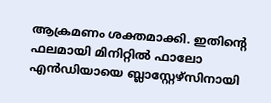ആക്രമണം ശക്തമാക്കി. ഇതിന്റെ ഫലമായി മിനിറ്റിൽ ഫാലോ എൻഡിയായെ ബ്ലാസ്റ്റേഴ്‌സിനായി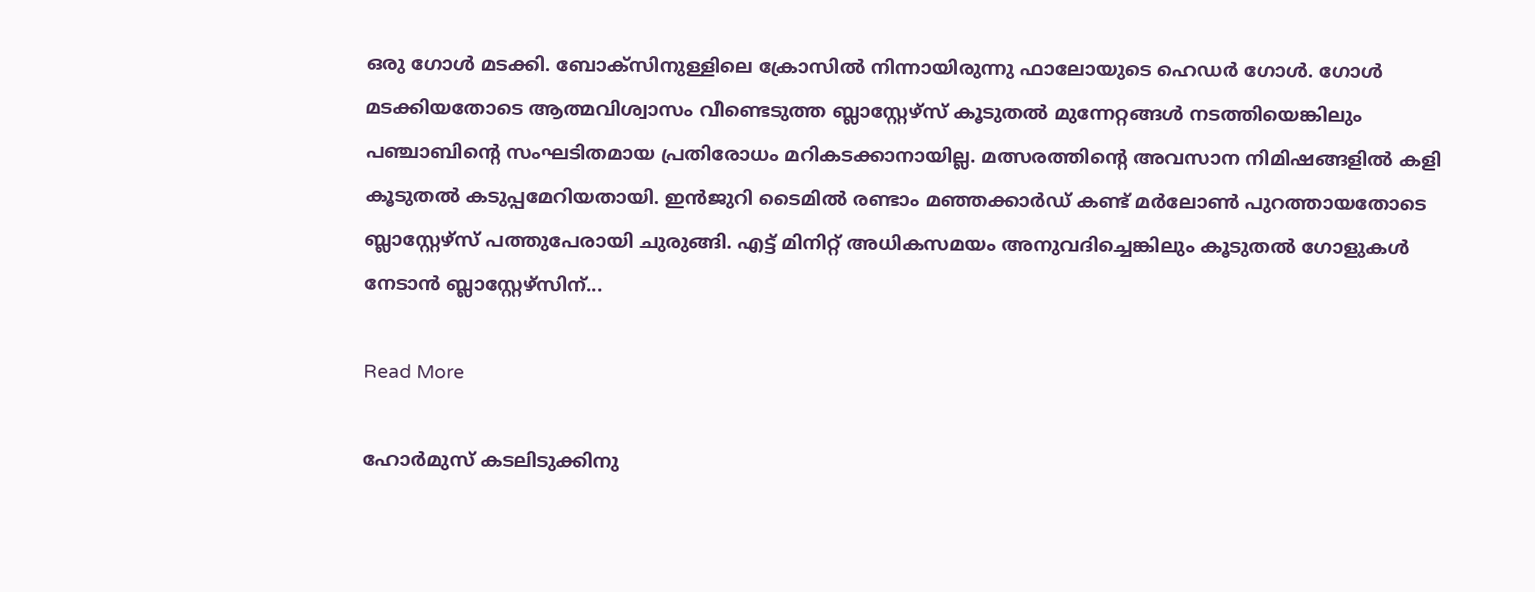ഒരു ഗോൾ മടക്കി. ബോക്സിനുള്ളിലെ ക്രോസിൽ നിന്നായിരുന്നു ഫാലോയുടെ ഹെഡർ ഗോൾ. ഗോൾ മടക്കിയതോടെ ആത്മവിശ്വാസം വീണ്ടെടുത്ത ബ്ലാസ്റ്റേഴ്‌സ് കൂടുതൽ മുന്നേറ്റങ്ങൾ നടത്തിയെങ്കിലും പഞ്ചാബിന്റെ സംഘടിതമായ പ്രതിരോധം മറികടക്കാനായില്ല. മത്സരത്തിന്റെ അവസാന നിമിഷങ്ങളിൽ കളി കൂടുതൽ കടുപ്പമേറിയതായി. ഇൻജുറി ടൈമിൽ രണ്ടാം മഞ്ഞക്കാർഡ് കണ്ട് മർലോൺ പുറത്തായതോടെ ബ്ലാസ്റ്റേഴ്‌സ് പത്തുപേരായി ചുരുങ്ങി. എട്ട് മിനിറ്റ് അധികസമയം അനുവദിച്ചെങ്കിലും കൂടുതൽ ഗോളുകൾ നേടാൻ ബ്ലാസ്റ്റേഴ്‌സിന്...

Read More

ഹോർമുസ് കടലിടുക്കിനു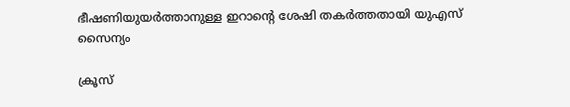ഭീഷണിയുയർത്താനുള്ള ഇറാന്റെ ശേഷി തകർത്തതായി യുഎസ് സൈന്യം

ക്രൂസ്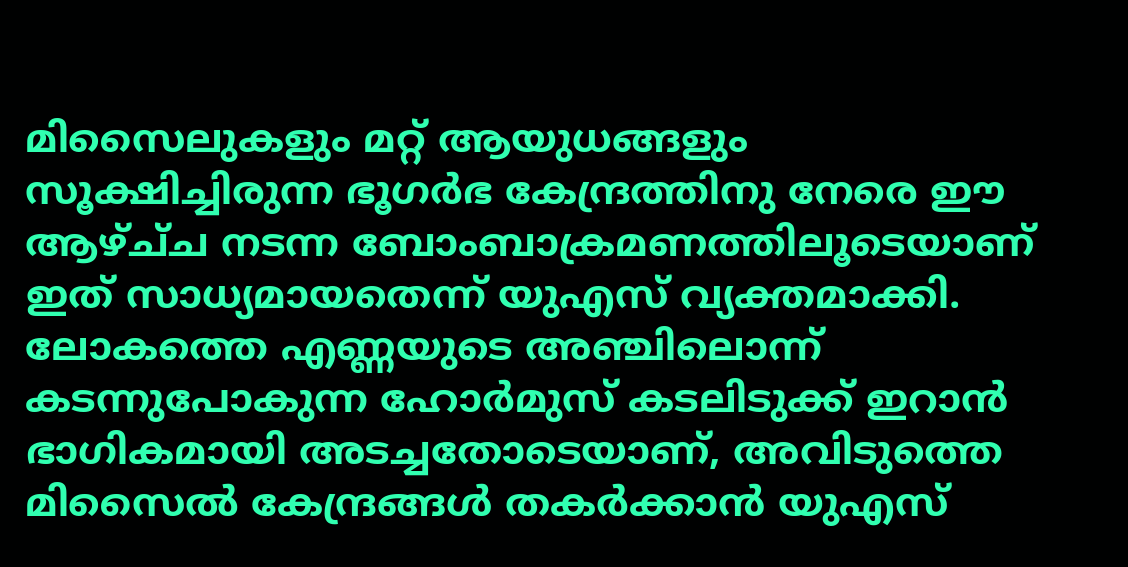മിസൈലുകളും മറ്റ് ആയുധങ്ങളും സൂക്ഷിച്ചിരുന്ന ഭൂഗർഭ കേന്ദ്രത്തിനു നേരെ ഈ ആഴ്ച്‌ച നടന്ന ബോംബാക്രമണത്തിലൂടെയാണ് ഇത് സാധ്യമായതെന്ന് യുഎസ് വ്യക്തമാക്കി. ലോകത്തെ എണ്ണയുടെ അഞ്ചിലൊന്ന് കടന്നുപോകുന്ന ഹോർമുസ് കടലിടുക്ക് ഇറാൻ ഭാഗികമായി അടച്ചതോടെയാണ്, അവിടുത്തെ മിസൈൽ കേന്ദ്രങ്ങൾ തകർക്കാൻ യുഎസ്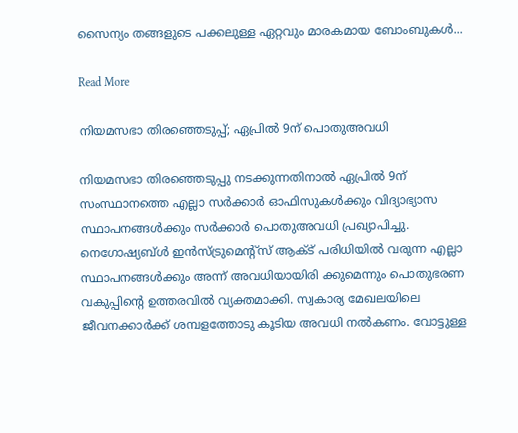സൈന്യം തങ്ങളുടെ പക്കലുള്ള ഏറ്റവും മാരകമായ ബോംബുകൾ...

Read More

നിയമസഭാ തിരഞ്ഞെടുപ്പ്; ഏപ്രിൽ 9ന് പൊതുഅവധി

നിയമസഭാ തിരഞ്ഞെടുപ്പു നടക്കുന്നതിനാൽ ഏപ്രിൽ 9ന് സംസ്ഥാനത്തെ എല്ലാ സർക്കാർ ഓഫിസുകൾക്കും വിദ്യാഭ്യാസ സ്ഥാപനങ്ങൾക്കും സർക്കാർ പൊതുഅവധി പ്രഖ്യാപിച്ചു. നെഗോഷ്യബ്ൾ ഇൻസ്ട്രുമെന്റ്സ് ആക്ട് പരിധിയിൽ വരുന്ന എല്ലാ സ്ഥാപനങ്ങൾക്കും അന്ന് അവധിയായിരി ക്കുമെന്നും പൊതുഭരണ വകുപ്പിന്റെ ഉത്തരവിൽ വ്യക്തമാക്കി. സ്വകാര്യ മേഖലയിലെ ജീവനക്കാർക്ക് ശമ്പളത്തോടു കൂടിയ അവധി നൽകണം. വോട്ടുള്ള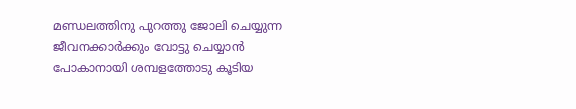മണ്ഡലത്തിനു പുറത്തു ജോലി ചെയ്യുന്ന ജീവനക്കാർക്കും വോട്ടു ചെയ്യാൻ പോകാനായി ശമ്പളത്തോടു കൂടിയ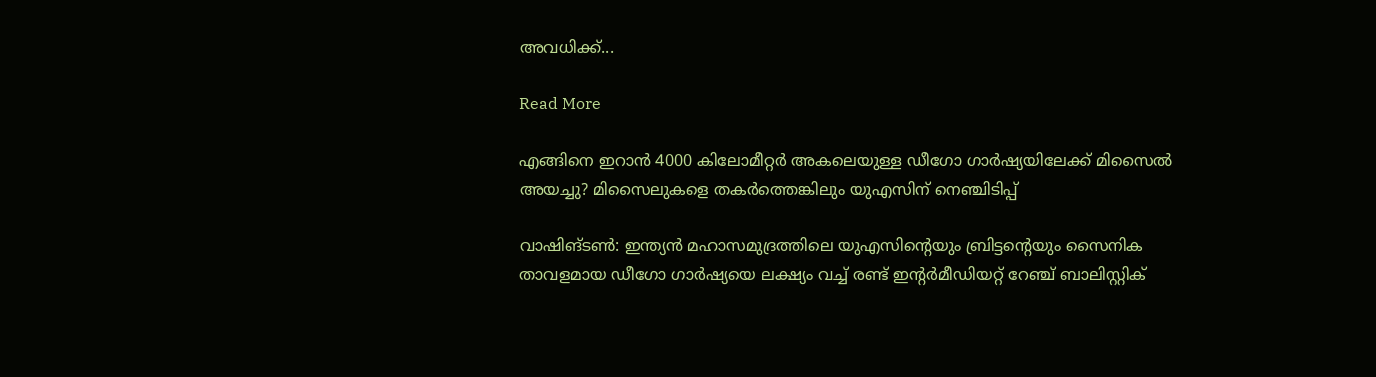അവധിക്ക്...

Read More

എങ്ങിനെ ഇറാന്‍ 4000 കിലോമീറ്റർ അകലെയുള്ള ഡീഗോ ഗാർഷ്യയിലേക്ക് മിസൈല്‍ അയച്ചു? മിസൈലുകളെ തകര്‍ത്തെങ്കിലും യുഎസിന് നെഞ്ചിടിപ്പ്

വാഷിങ്ടണ്‍: ഇന്ത്യൻ മഹാസമുദ്രത്തിലെ യുഎസിന്റെയും ബ്രിട്ടന്റെയും സൈനിക താവളമായ ഡീഗോ ഗാർഷ്യയെ ലക്ഷ്യം വച്ച് രണ്ട് ഇന്‍റർമീഡിയറ്റ് റേഞ്ച് ബാലിസ്റ്റിക്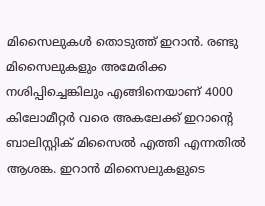മിസൈലുകൾ തൊടുത്ത് ഇറാൻ. രണ്ടു മിസൈലുകളും അമേരിക്ക നശിപ്പിച്ചെങ്കിലും എങ്ങിനെയാണ് 4000 കിലോമീറ്റര്‍ വരെ അകലേക്ക് ഇറാന്റെ ബാലിസ്റ്റിക് മിസൈല്‍ എത്തി എന്നതില്‍ ആശങ്ക. ഇറാന്‍ മിസൈലുകളുടെ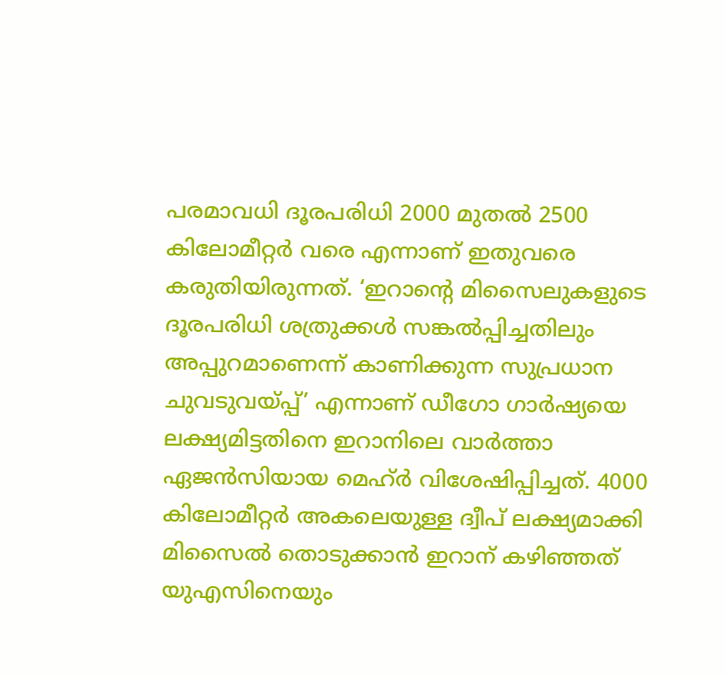പരമാവധി ദൂരപരിധി 2000 മുതല്‍ 2500 കിലോമീറ്റര്‍ വരെ എന്നാണ് ഇതുവരെ കരുതിയിരുന്നത്. ‘ഇറാന്റെ മിസൈലുകളുടെ ദൂരപരിധി ശത്രുക്കൾ സങ്കൽപ്പിച്ചതിലും അപ്പുറമാണെന്ന് കാണിക്കുന്ന സുപ്രധാന ചുവടുവയ്‌പ്പ്’ എന്നാണ് ഡീഗോ ഗാർഷ്യയെ ലക്ഷ്യമിട്ടതിനെ ഇറാനിലെ വാർത്താ ഏജൻസിയായ മെഹ്ർ വിശേഷിപ്പിച്ചത്. 4000 കിലോമീറ്റർ അകലെയുള്ള ദ്വീപ് ലക്ഷ്യമാക്കി മിസൈൽ തൊടുക്കാൻ ഇറാന് കഴിഞ്ഞത് യുഎസിനെയും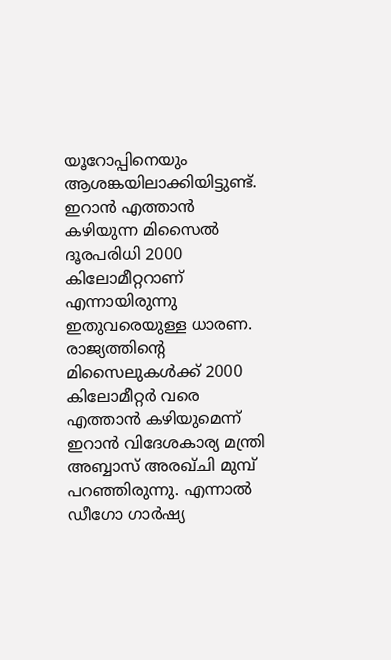യൂറോപ്പിനെയും ആശങ്കയിലാക്കിയിട്ടുണ്ട്. ഇറാൻ എത്താൻ കഴിയുന്ന മിസൈൽ ദൂരപരിധി 2000 കിലോമീറ്ററാണ് എന്നായിരുന്നു ഇതുവരെയുള്ള ധാരണ. രാജ്യത്തിന്റെ മിസൈലുകൾക്ക് 2000 കിലോമീറ്റർ വരെ എത്താൻ കഴിയുമെന്ന് ഇറാൻ വിദേശകാര്യ മന്ത്രി അബ്ബാസ് അരഖ്ചി മുമ്പ് പറഞ്ഞിരുന്നു. എന്നാൽ ഡീഗോ ഗാർഷ്യ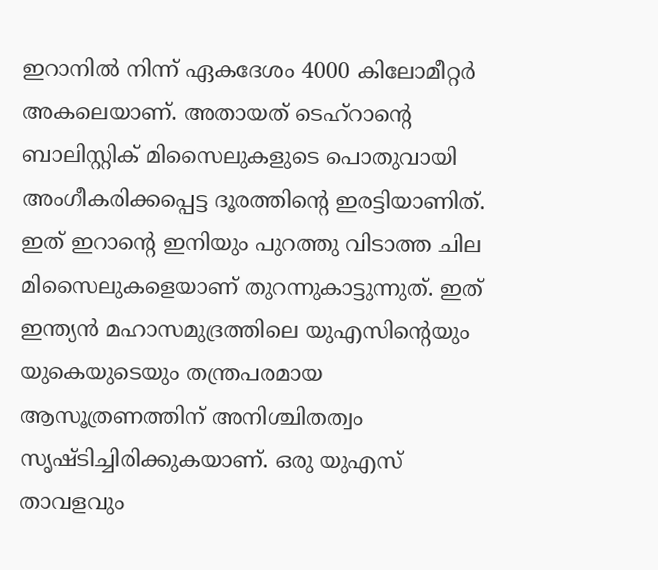ഇറാനിൽ നിന്ന് ഏകദേശം 4000 കിലോമീറ്റർ അകലെയാണ്. അതായത് ടെഹ്‌റാന്റെ ബാലിസ്റ്റിക് മിസൈലുകളുടെ പൊതുവായി അംഗീകരിക്കപ്പെട്ട ദൂരത്തിന്റെ ഇരട്ടിയാണിത്. ഇത് ഇറാന്റെ ഇനിയും പുറത്തു വിടാത്ത ചില മിസൈലുകളെയാണ് തുറന്നുകാട്ടുന്നുത്. ഇത് ഇന്ത്യൻ മഹാസമുദ്രത്തിലെ യുഎസിന്റെയും യുകെയുടെയും തന്ത്രപരമായ ആസൂത്രണത്തിന് അനിശ്ചിതത്വം സൃഷ്ടിച്ചിരിക്കുകയാണ്. ഒരു യുഎസ് താവളവും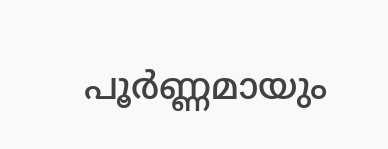പൂർണ്ണമായും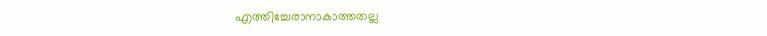എത്തിച്ചേരാനാകാത്തതല്ല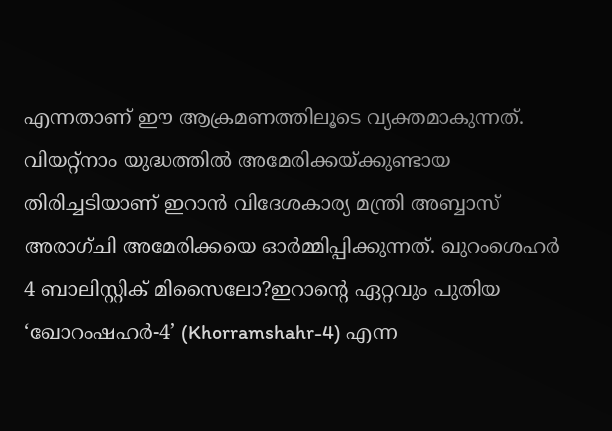എന്നതാണ് ഈ ആക്രമണത്തിലൂടെ വ്യക്തമാകുന്നത്. വിയറ്റ്നാം യുദ്ധത്തിൽ അമേരിക്കയ്‌ക്കുണ്ടായ തിരിച്ചടിയാണ് ഇറാൻ വിദേശകാര്യ മന്ത്രി അബ്ബാസ് അരാഗ്ചി അമേരിക്കയെ ഓർമ്മിപ്പിക്കുന്നത്. ഖുറംശെഹര്‍ 4 ബാലിസ്റ്റിക് മിസൈലോ?ഇറാന്റെ ഏറ്റവും പുതിയ ‘ഖോറംഷഹർ-4’ (Khorramshahr-4) എന്ന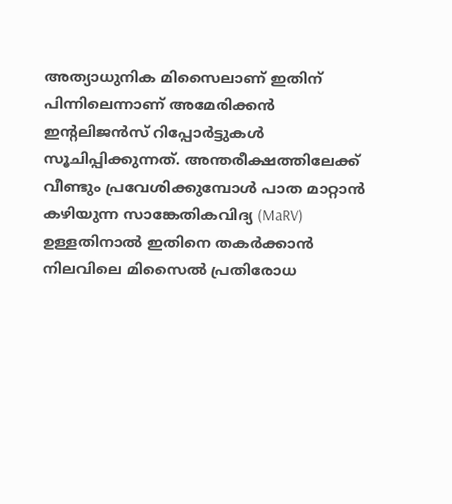അത്യാധുനിക മിസൈലാണ് ഇതിന് പിന്നിലെന്നാണ് അമേരിക്കൻ ഇന്റലിജൻസ് റിപ്പോർട്ടുകൾ സൂചിപ്പിക്കുന്നത്. അന്തരീക്ഷത്തിലേക്ക് വീണ്ടും പ്രവേശിക്കുമ്പോൾ പാത മാറ്റാൻ കഴിയുന്ന സാങ്കേതികവിദ്യ (MaRV) ഉള്ളതിനാൽ ഇതിനെ തകർക്കാൻ നിലവിലെ മിസൈൽ പ്രതിരോധ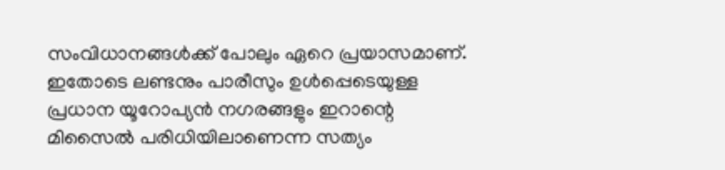സംവിധാനങ്ങൾക്ക് പോലും ഏറെ പ്രയാസമാണ്. ഇതോടെ ലണ്ടനും പാരീസും ഉൾപ്പെടെയുള്ള പ്രധാന യൂറോപ്യൻ നഗരങ്ങളും ഇറാന്റെ മിസൈൽ പരിധിയിലാണെന്ന സത്യം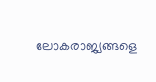ലോകരാജ്യങ്ങളെ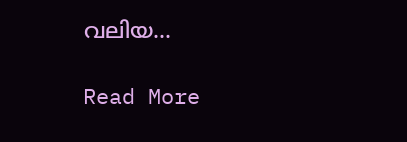വലിയ...

Read More